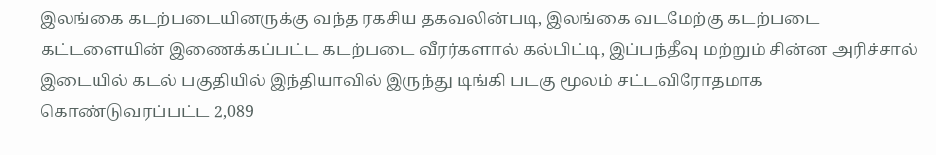இலங்கை கடற்படையினருக்கு வந்த ரகசிய தகவலின்படி, இலங்கை வடமேற்கு கடற்படை கட்டளையின் இணைக்கப்பட்ட கடற்படை வீரர்களால் கல்பிட்டி, இப்பந்தீவு மற்றும் சின்ன அரிச்சால் இடையில் கடல் பகுதியில் இந்தியாவில் இருந்து டிங்கி படகு மூலம் சட்டவிரோதமாக கொண்டுவரப்பட்ட 2,089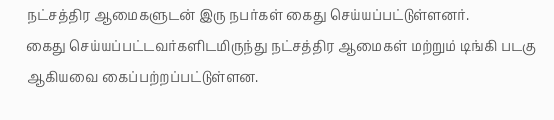நட்சத்திர ஆமைகளுடன் இரு நபர்கள் கைது செய்யப்பட்டுள்ளனர்.
கைது செய்யப்பட்டவர்களிடமிருந்து நட்சத்திர ஆமைகள் மற்றும் டிங்கி படகு ஆகியவை கைப்பற்றப்பட்டுள்ளன.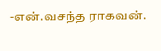-என்.வசந்த ராகவன்.